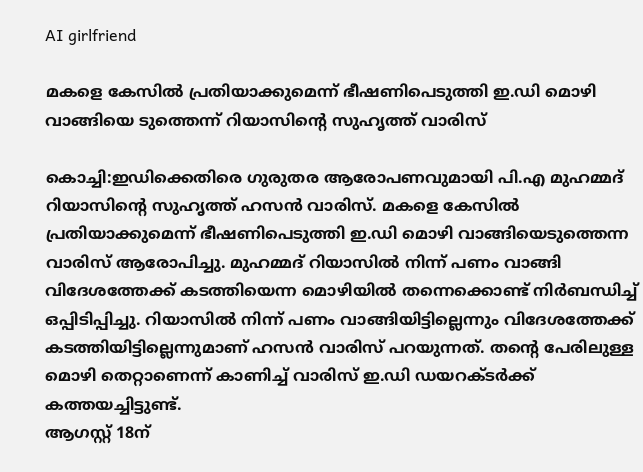AI girlfriend

മകളെ കേസിൽ പ്രതിയാക്കുമെന്ന് ഭീഷണിപെടുത്തി ഇ.ഡി മൊഴി വാങ്ങിയെ ടുത്തെന്ന് റിയാസിൻ്റെ സുഹൃത്ത് വാരിസ്

കൊച്ചി:ഇഡിക്കെതിരെ ഗുരുതര ആരോപണവുമായി പി.എ മുഹമ്മദ് റിയാസിന്റെ സുഹൃത്ത് ഹസൻ വാരിസ്. മകളെ കേസിൽ പ്രതിയാക്കുമെന്ന് ഭീഷണിപെടുത്തി ഇ.ഡി മൊഴി വാങ്ങിയെടുത്തെന്ന വാരിസ് ആരോപിച്ചു. മുഹമ്മദ് റിയാസിൽ നിന്ന് പണം വാങ്ങി വിദേശത്തേക്ക് കടത്തിയെന്ന മൊഴിയിൽ തന്നെക്കൊണ്ട് നിർബന്ധിച്ച് ഒപ്പിടിപ്പിച്ചു. റിയാസിൽ നിന്ന് പണം വാങ്ങിയിട്ടില്ലെന്നും വിദേശത്തേക്ക് കടത്തിയിട്ടില്ലെന്നുമാണ് ഹസൻ വാരിസ് പറയുന്നത്. തൻ്റെ പേരിലുള്ള മൊഴി തെറ്റാണെന്ന് കാണിച്ച് വാരിസ് ഇ.ഡി ഡയറക്ടർക്ക് കത്തയച്ചിട്ടുണ്ട്.
ആഗസ്റ്റ് 18ന്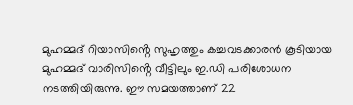മുഹമ്മദ് റിയാസിൻ്റെ സുഹൃത്തും കച്ചവടക്കാരൻ കൂടിയായ മുഹമ്മദ് വാരിസിൻ്റെ വീട്ടിലും ഇ.ഡി പരിശോധന നടത്തിയിരുന്നു. ഈ സമയത്താണ് 22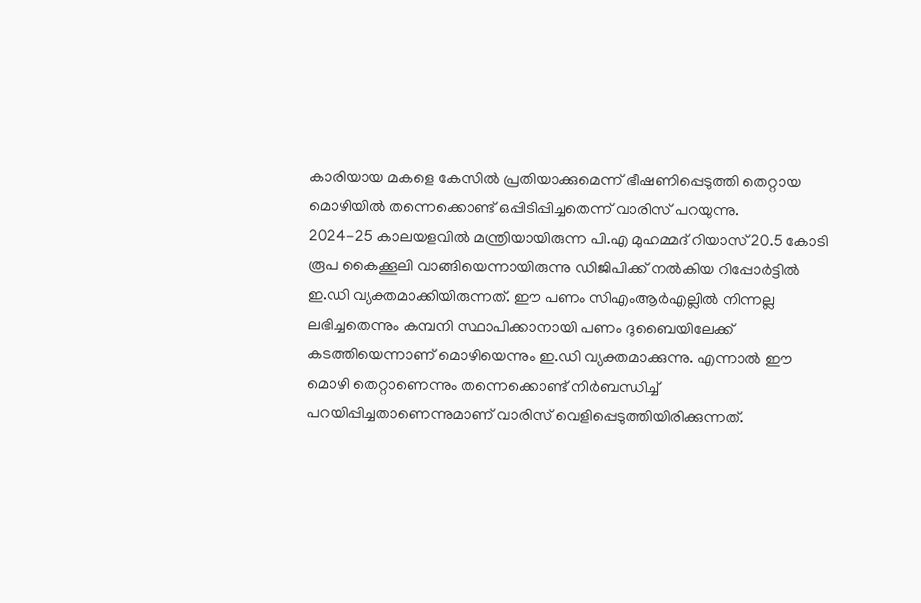കാരിയായ മകളെ കേസിൽ പ്രതിയാക്കുമെന്ന് ഭീഷണിപ്പെടുത്തി തെറ്റായ മൊഴിയിൽ തന്നെക്കൊണ്ട് ഒപ്പിടിപ്പിച്ചതെന്ന് വാരിസ് പറയുന്നു.
2024-25 കാലയളവിൽ മന്ത്രിയായിരുന്ന പി.എ മുഹമ്മദ് റിയാസ് 20.5 കോടി രൂപ കൈക്കൂലി വാങ്ങിയെന്നായിരുന്നു ഡിജിപിക്ക് നൽകിയ റിപ്പോർട്ടിൽ ഇ.ഡി വ്യക്തമാക്കിയിരുന്നത്. ഈ പണം സിഎംആർഎല്ലിൽ നിന്നല്ല ലഭിച്ചതെന്നും കമ്പനി സ്ഥാപിക്കാനായി പണം ദുബൈയിലേക്ക് കടത്തിയെന്നാണ് മൊഴിയെന്നും ഇ.ഡി വ്യക്തമാക്കുന്നു. എന്നാൽ ഈ മൊഴി തെറ്റാണെന്നും തന്നെക്കൊണ്ട് നിർബന്ധിച്ച് പറയിപ്പിച്ചതാണെന്നുമാണ് വാരിസ് വെളിപ്പെടുത്തിയിരിക്കുന്നത്.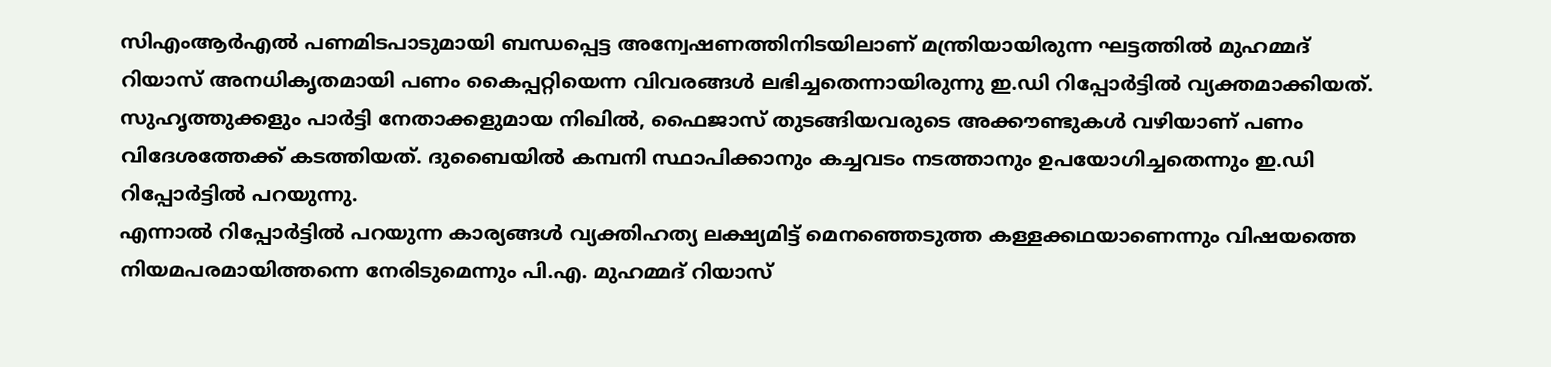സിഎംആർഎൽ പണമിടപാടുമായി ബന്ധപ്പെട്ട അന്വേഷണത്തിനിടയിലാണ് മന്ത്രിയായിരുന്ന ഘട്ടത്തിൽ മുഹമ്മദ് റിയാസ് അനധികൃതമായി പണം കൈപ്പറ്റിയെന്ന വിവരങ്ങൾ ലഭിച്ചതെന്നായിരുന്നു ഇ.ഡി റിപ്പോർട്ടിൽ വ്യക്തമാക്കിയത്. സുഹൃത്തുക്കളും പാർട്ടി നേതാക്കളുമായ നിഖിൽ, ഫൈജാസ് തുടങ്ങിയവരുടെ അക്കൗണ്ടുകൾ വഴിയാണ് പണം വിദേശത്തേക്ക് കടത്തിയത്. ദുബൈയിൽ കമ്പനി സ്ഥാപിക്കാനും കച്ചവടം നടത്താനും ഉപയോഗിച്ചതെന്നും ഇ.ഡി റിപ്പോർട്ടിൽ പറയുന്നു.
എന്നാൽ റിപ്പോർട്ടിൽ പറയുന്ന കാര്യങ്ങൾ വ്യക്തിഹത്യ ലക്ഷ്യമിട്ട് മെനഞ്ഞെടുത്ത കള്ളക്കഥയാണെന്നും വിഷയത്തെ നിയമപരമായിത്തന്നെ നേരിടുമെന്നും പി.എ. മുഹമ്മദ് റിയാസ്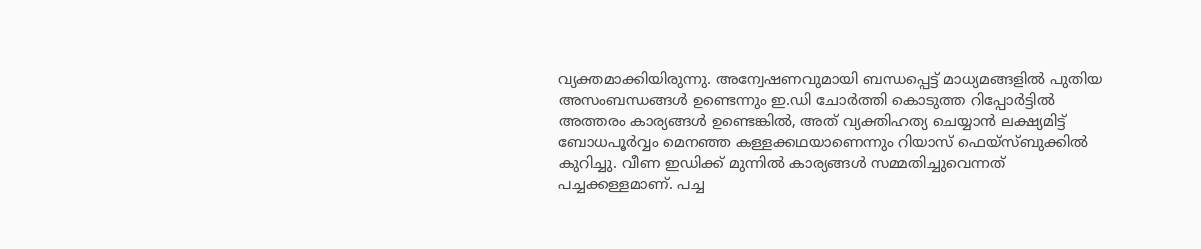വ്യക്തമാക്കിയിരുന്നു. അന്വേഷണവുമായി ബന്ധപ്പെട്ട് മാധ്യമങ്ങളിൽ പുതിയ അസംബന്ധങ്ങൾ ഉണ്ടെന്നും ഇ.ഡി ചോർത്തി കൊടുത്ത റിപ്പോർട്ടിൽ അത്തരം കാര്യങ്ങൾ ഉണ്ടെങ്കിൽ, അത് വ്യക്തിഹത്യ ചെയ്യാൻ ലക്ഷ്യമിട്ട് ബോധപൂർവ്വം മെനഞ്ഞ കള്ളക്കഥയാണെന്നും റിയാസ് ഫെയ്സ്ബുക്കിൽ കുറിച്ചു. വീണ ഇഡിക്ക് മുന്നില്‍ കാര്യങ്ങള്‍ സമ്മതിച്ചുവെന്നത് പച്ചക്കള്ളമാണ്. പച്ച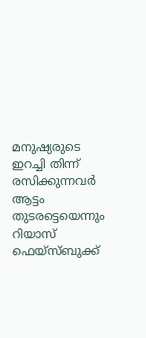മനുഷ്യരുടെ ഇറച്ചി തിന്ന് രസിക്കുന്നവര്‍ ആട്ടം തുടരട്ടെയെന്നും റിയാസ് ഫെയ്സ്ബുക്ക്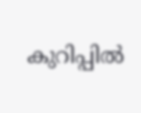കുറിപ്പില്‍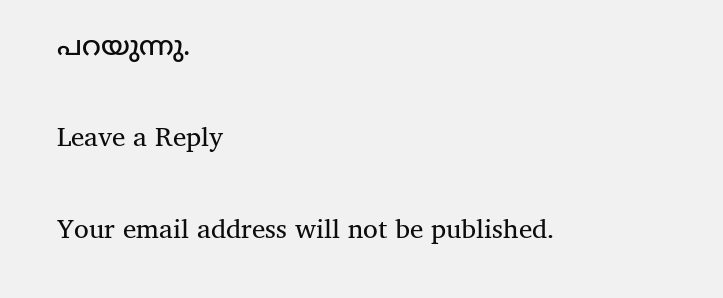പറയുന്നു.

Leave a Reply

Your email address will not be published.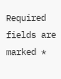Required fields are marked *